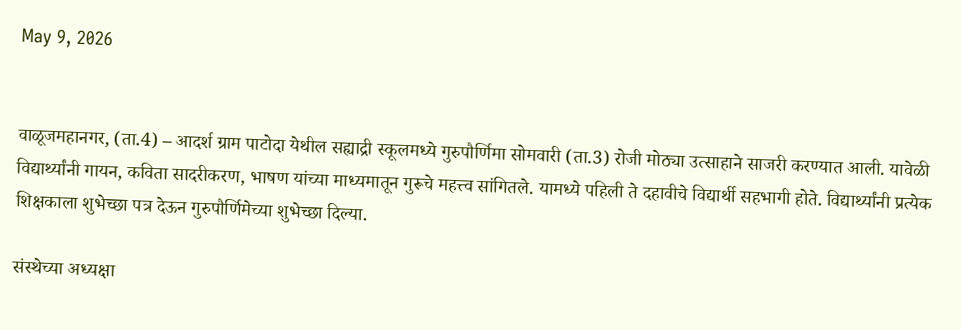May 9, 2026


वाळूजमहानगर, (ता.4) – आदर्श ग्राम पाटोदा येथील सह्याद्री स्कूलमध्ये गुरुपौर्णिमा सोमवारी (ता.3) रोजी मोठ्या उत्साहाने साजरी करण्यात आली. यावेळी विद्यार्थ्यांनी गायन, कविता सादरीकरण, भाषण यांच्या माध्यमातून गुरूचे महत्त्व सांगितले. यामध्ये पहिली ते दहावीचे विद्यार्थी सहभागी होते. विद्यार्थ्यांनी प्रत्येक शिक्षकाला शुभेच्छा पत्र देऊन गुरुपौर्णिमेच्या शुभेच्छा दिल्या.

संस्थेच्या अध्यक्षा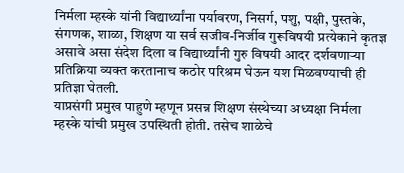निर्मला म्हस्के यांनी विद्यार्थ्यांना पर्यावरण, निसर्ग, पशु, पक्षी, पुस्तके, संगणक, शाळा, शिक्षण या सर्व सजीव-निर्जीव गुरूविषयी प्रत्येकाने कृतज्ञ असावे असा संदेश दिला व विद्यार्थ्यांनी गुरु विषयी आदर दर्शवणाऱ्या प्रतिक्रिया व्यक्त करतानाच कठोर परिश्रम घेऊन यश मिळवण्याची ही प्रतिज्ञा घेतली.
याप्रसंगी प्रमुख पाहुणे म्हणून प्रसन्न शिक्षण संस्थेच्या अध्यक्षा निर्मला म्हस्के यांची प्रमुख उपस्थिती होती. तसेच शाळेचे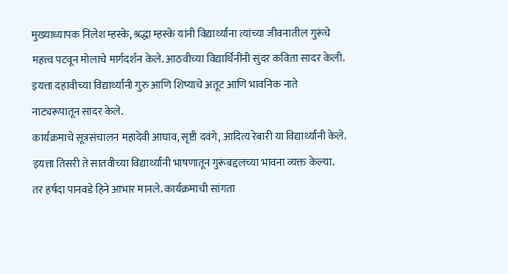मुख्याध्यापक निलेश म्हस्के, श्रद्धा म्हस्के यांनी विद्यार्थ्यांना त्यांच्या जीवनातील गुरूंचे महत्त्व पटवून मोलाचे मार्गदर्शन केले. आठवीच्या विद्यार्थिनींनी सुंदर कविता सादर केली. इयत्ता दहावीच्या विद्यार्थ्यांनी गुरु आणि शिष्याचे अतूट आणि भावनिक नाते नाट्यरूपातून सादर केले.
कार्यक्रमाचे सूत्रसंचालन महादेवी आघाव, सृष्टी दवंगे, आदित्य रेबारी या विद्यार्थ्यांनी केले. इयत्ता तिसरी ते सातवीच्या विद्यार्थ्यांनी भाषणातून गुरूंबद्दलच्या भावना व्यक्त केल्या. तर हर्षदा पानवडे हिने आभार मानले. कार्यक्रमाची सांगता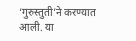‘गुरुस्तुती’ने करण्यात आली. या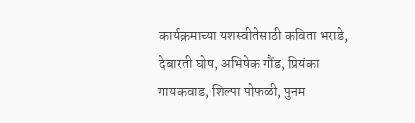कार्यक्रमाच्या यशस्वीतेसाठी कविता भराडे, देबारती घोष, अभिषेक गौंड, प्रियंका गायकवाड, शिल्पा पोफळी, पुनम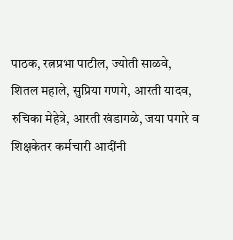पाठक, रत्नप्रभा पाटील, ज्योती साळवे, शितल महाले, सुप्रिया गणगे, आरती यादव, रुचिका मेहेत्रे, आरती खंडागळे, जया पगारे व शिक्षकेतर कर्मचारी आदींनी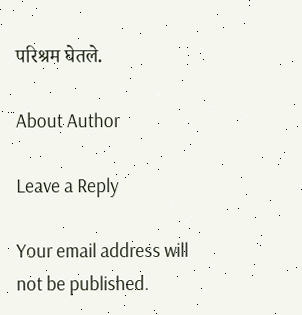परिश्रम घेतले.

About Author

Leave a Reply

Your email address will not be published.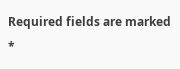Required fields are marked *